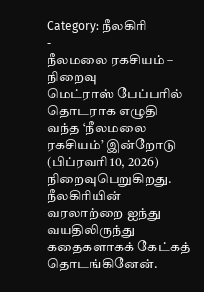Category: நீலகிரி
-
நீலமலை ரகசியம் – நிறைவு
மெட்ராஸ் பேப்பரில் தொடராக எழுதி வந்த ‘நீலமலை ரகசியம்’ இன்றோடு (பிப்ரவரி 10, 2026) நிறைவுபெறுகிறது. நீலகிரியின் வரலாற்றை ஐந்து வயதிலிருந்து கதைகளாகக் கேட்கத் தொடங்கினேன்.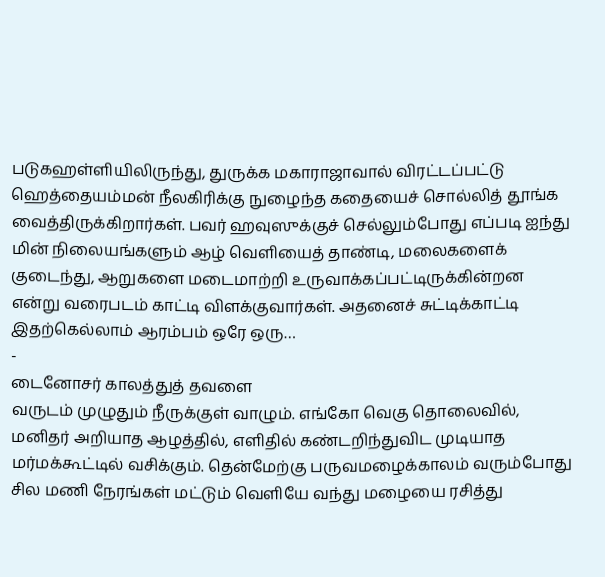படுகஹள்ளியிலிருந்து, துருக்க மகாராஜாவால் விரட்டப்பட்டு ஹெத்தையம்மன் நீலகிரிக்கு நுழைந்த கதையைச் சொல்லித் தூங்க வைத்திருக்கிறார்கள். பவர் ஹவுஸுக்குச் செல்லும்போது எப்படி ஐந்து மின் நிலையங்களும் ஆழ் வெளியைத் தாண்டி, மலைகளைக் குடைந்து, ஆறுகளை மடைமாற்றி உருவாக்கப்பட்டிருக்கின்றன என்று வரைபடம் காட்டி விளக்குவார்கள். அதனைச் சுட்டிக்காட்டி இதற்கெல்லாம் ஆரம்பம் ஒரே ஒரு…
-
டைனோசர் காலத்துத் தவளை
வருடம் முழுதும் நீருக்குள் வாழும். எங்கோ வெகு தொலைவில், மனிதர் அறியாத ஆழத்தில், எளிதில் கண்டறிந்துவிட முடியாத மர்மக்கூட்டில் வசிக்கும். தென்மேற்கு பருவமழைக்காலம் வரும்போது சில மணி நேரங்கள் மட்டும் வெளியே வந்து மழையை ரசித்து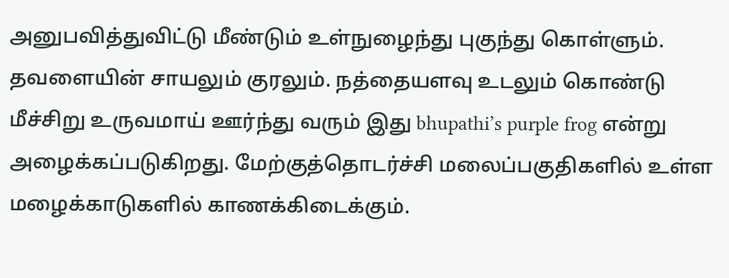அனுபவித்துவிட்டு மீண்டும் உள்நுழைந்து புகுந்து கொள்ளும். தவளையின் சாயலும் குரலும். நத்தையளவு உடலும் கொண்டு மீச்சிறு உருவமாய் ஊர்ந்து வரும் இது bhupathi’s purple frog என்று அழைக்கப்படுகிறது. மேற்குத்தொடர்ச்சி மலைப்பகுதிகளில் உள்ள மழைக்காடுகளில் காணக்கிடைக்கும்.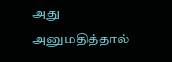அது அனுமதித்தால்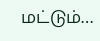மட்டும்…